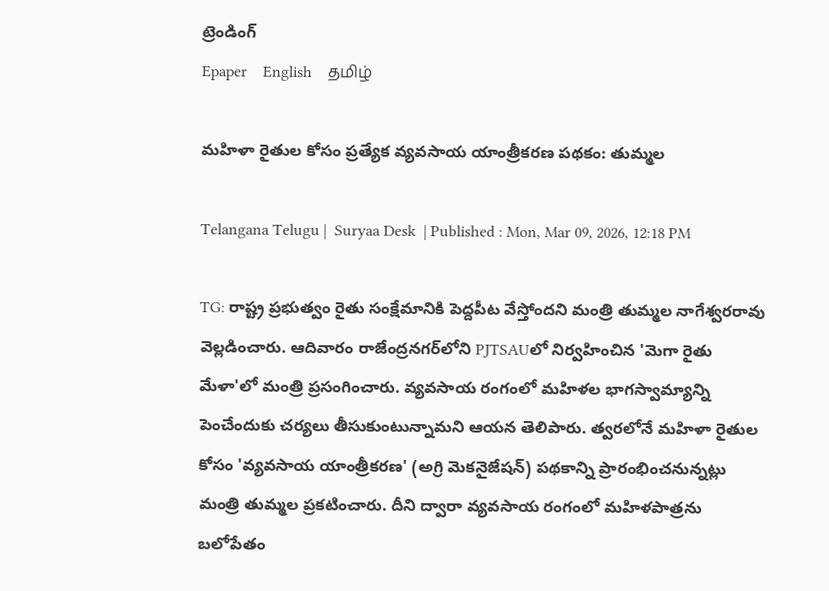ట్రెండింగ్
Epaper    English    தமிழ்

మహిళా రైతుల కోసం ప్రత్యేక వ్యవసాయ యాంత్రీకరణ పథకం: తుమ్మల

Telangana Telugu |  Suryaa Desk  | Published : Mon, Mar 09, 2026, 12:18 PM

TG: రాష్ట్ర ప్రభుత్వం రైతు సంక్షేమానికి పెద్దపీట వేస్తోందని మంత్రి తుమ్మల నాగేశ్వరరావు వెల్లడించారు. ఆదివారం రాజేంద్రనగర్‌లోని PJTSAUలో నిర్వహించిన 'మెగా రైతు మేళా'లో మంత్రి ప్రసంగించారు. వ్యవసాయ రంగంలో మహిళల భాగస్వామ్యాన్ని పెంచేందుకు చర్యలు తీసుకుంటున్నామని ఆయన తెలిపారు. త్వరలోనే మహిళా రైతుల కోసం 'వ్యవసాయ యాంత్రీకరణ' (అగ్రి మెకనైజేషన్) పథకాన్ని ప్రారంభించనున్నట్లు మంత్రి తుమ్మల ప్రకటించారు. దీని ద్వారా వ్యవసాయ రంగంలో మహిళపాత్రను బలోపేతం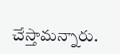చేస్తామన్నారు.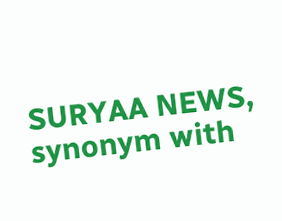SURYAA NEWS, synonym with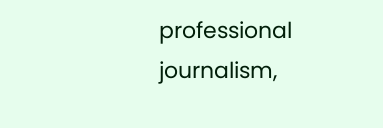professional journalism,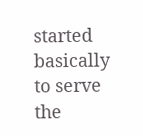started basically to serve the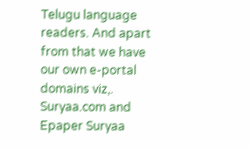Telugu language readers. And apart from that we have our own e-portal domains viz,. Suryaa.com and Epaper Suryaa